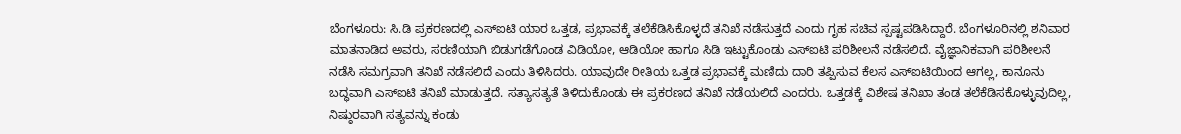ಬೆಂಗಳೂರು: ಸಿ.ಡಿ ಪ್ರಕರಣದಲ್ಲಿ ಎಸ್ಐಟಿ ಯಾರ ಒತ್ತಡ, ಪ್ರಭಾವಕ್ಕೆ ತಲೆಕೆಡಿಸಿಕೊಳ್ಳದೆ ತನಿಖೆ ನಡೆಸುತ್ತದೆ ಎಂದು ಗೃಹ ಸಚಿವ ಸ್ಪಷ್ಟಪಡಿಸಿದ್ದಾರೆ. ಬೆಂಗಳೂರಿನಲ್ಲಿ ಶನಿವಾರ ಮಾತನಾಡಿದ ಅವರು, ಸರಣಿಯಾಗಿ ಬಿಡುಗಡೆಗೊಂಡ ವಿಡಿಯೋ, ಆಡಿಯೋ ಹಾಗೂ ಸಿಡಿ ಇಟ್ಟುಕೊಂಡು ಎಸ್ಐಟಿ ಪರಿಶೀಲನೆ ನಡೆಸಲಿದೆ. ವೈಜ್ಞಾನಿಕವಾಗಿ ಪರಿಶೀಲನೆ ನಡೆಸಿ ಸಮಗ್ರವಾಗಿ ತನಿಖೆ ನಡೆಸಲಿದೆ ಎಂದು ತಿಳಿಸಿದರು. ಯಾವುದೇ ರೀತಿಯ ಒತ್ತಡ ಪ್ರಭಾವಕ್ಕೆ ಮಣಿದು ದಾರಿ ತಪ್ಪಿಸುವ ಕೆಲಸ ಎಸ್ಐಟಿಯಿಂದ ಆಗಲ್ಲ, ಕಾನೂನು ಬದ್ಧವಾಗಿ ಎಸ್ಐಟಿ ತನಿಖೆ ಮಾಡುತ್ತದೆ. ಸತ್ಯಾಸತ್ಯತೆ ತಿಳಿದುಕೊಂಡು ಈ ಪ್ರಕರಣದ ತನಿಖೆ ನಡೆಯಲಿದೆ ಎಂದರು. ಒತ್ತಡಕ್ಕೆ ವಿಶೇಷ ತನಿಖಾ ತಂಡ ತಲೆಕೆಡಿಸಕೊಳ್ಳುವುದಿಲ್ಲ, ನಿಷ್ಠುರವಾಗಿ ಸತ್ಯವನ್ನು ಕಂಡು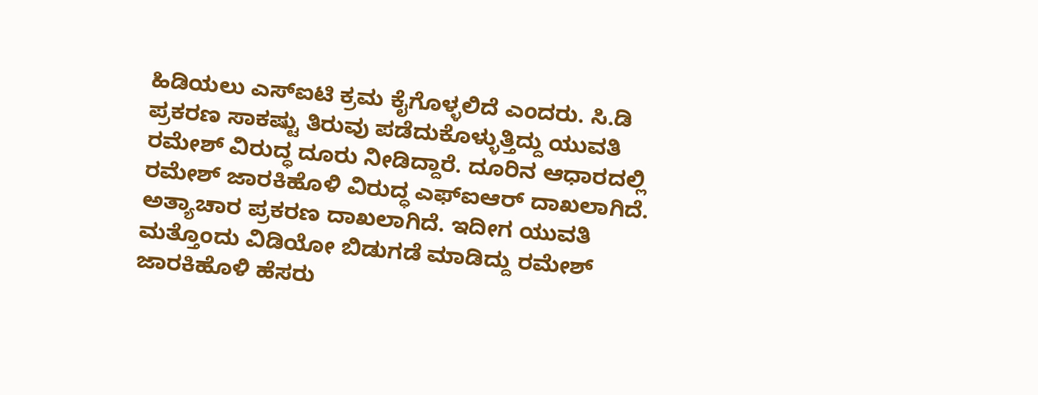ಹಿಡಿಯಲು ಎಸ್ಐಟಿ ಕ್ರಮ ಕೈಗೊಳ್ಳಲಿದೆ ಎಂದರು. ಸಿ.ಡಿ ಪ್ರಕರಣ ಸಾಕಷ್ಟು ತಿರುವು ಪಡೆದುಕೊಳ್ಳುತ್ತಿದ್ದು ಯುವತಿ ರಮೇಶ್ ವಿರುದ್ಧ ದೂರು ನೀಡಿದ್ದಾರೆ. ದೂರಿನ ಆಧಾರದಲ್ಲಿ ರಮೇಶ್ ಜಾರಕಿಹೊಳಿ ವಿರುದ್ಧ ಎಫ್ಐಆರ್ ದಾಖಲಾಗಿದೆ. ಅತ್ಯಾಚಾರ ಪ್ರಕರಣ ದಾಖಲಾಗಿದೆ. ಇದೀಗ ಯುವತಿ ಮತ್ತೊಂದು ವಿಡಿಯೋ ಬಿಡುಗಡೆ ಮಾಡಿದ್ದು ರಮೇಶ್ ಜಾರಕಿಹೊಳಿ ಹೆಸರು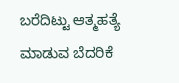ಬರೆದಿಟ್ಟು ಆತ್ಮಹತ್ಯೆ ಮಾಡುವ ಬೆದರಿಕೆ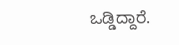ಒಡ್ಡಿದ್ದಾರೆ.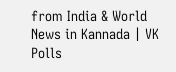from India & World News in Kannada | VK Polls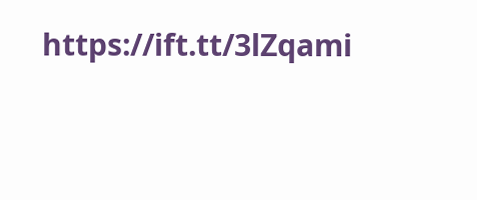https://ift.tt/3lZqami